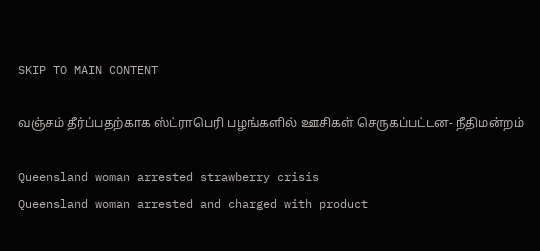SKIP TO MAIN CONTENT

வஞ்சம் தீர்ப்பதற்காக ஸ்ட்ராபெரி பழங்களில் ஊசிகள் செருகப்பட்டன- நீதிமன்றம்

Queensland woman arrested strawberry crisis
Queensland woman arrested and charged with product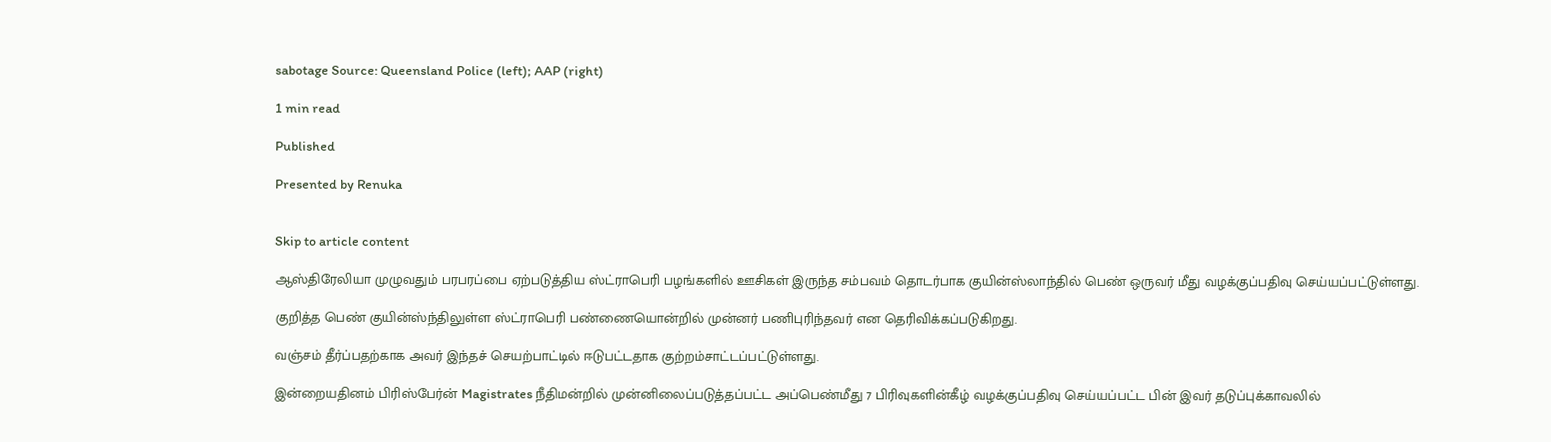sabotage Source: Queensland Police (left); AAP (right)

1 min read

Published

Presented by Renuka


Skip to article content

ஆஸ்திரேலியா முழுவதும் பரபரப்பை ஏற்படுத்திய ஸ்ட்ராபெரி பழங்களில் ஊசிகள் இருந்த சம்பவம் தொடர்பாக குயின்ஸ்லாந்தில் பெண் ஒருவர் மீது வழக்குப்பதிவு செய்யப்பட்டுள்ளது.

குறித்த பெண் குயின்ஸ்ந்திலுள்ள ஸ்ட்ராபெரி பண்ணையொன்றில் முன்னர் பணிபுரிந்தவர் என தெரிவிக்கப்படுகிறது.

வஞ்சம் தீர்ப்பதற்காக அவர் இந்தச் செயற்பாட்டில் ஈடுபட்டதாக குற்றம்சாட்டப்பட்டுள்ளது.

இன்றையதினம் பிரிஸ்பேர்ன் Magistrates நீதிமன்றில் முன்னிலைப்படுத்தப்பட்ட அப்பெண்மீது 7 பிரிவுகளின்கீழ் வழக்குப்பதிவு செய்யப்பட்ட பின் இவர் தடுப்புக்காவலில்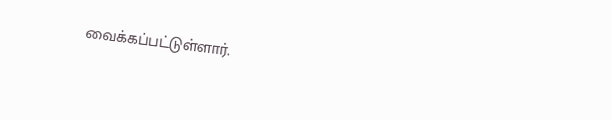வைக்கப்பட்டுள்ளார்.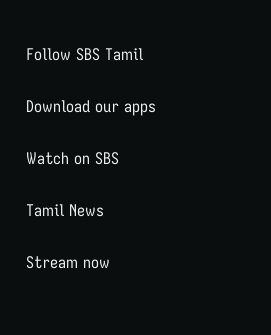Follow SBS Tamil

Download our apps

Watch on SBS

Tamil News

Stream now